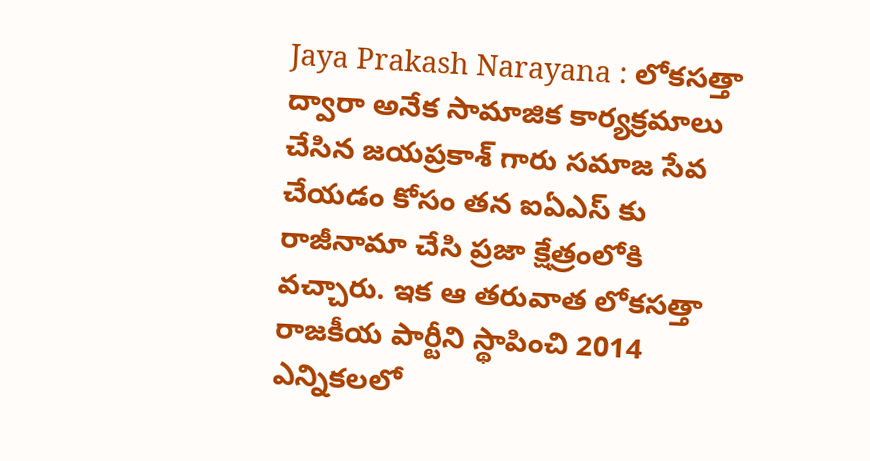Jaya Prakash Narayana : లోకసత్తా ద్వారా అనేక సామాజిక కార్యక్రమాలు చేసిన జయప్రకాశ్ గారు సమాజ సేవ చేయడం కోసం తన ఐఏఎస్ కు రాజీనామా చేసి ప్రజా క్షేత్రంలోకి వచ్చారు. ఇక ఆ తరువాత లోకసత్తా రాజకీయ పార్టీని స్థాపించి 2014 ఎన్నికలలో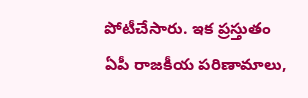పోటీచేసారు. ఇక ప్రస్తుతం ఏపీ రాజకీయ పరిణామాలు,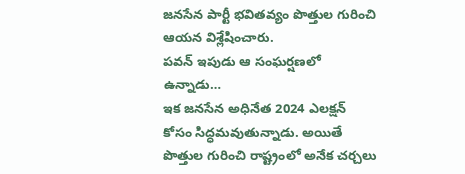జనసేన పార్టీ భవితవ్యం పొత్తుల గురించి ఆయన విశ్లేషించారు.
పవన్ ఇపుడు ఆ సంఘర్షణలో ఉన్నాడు…
ఇక జనసేన అధినేత 2024 ఎలక్షన్ కోసం సిద్ధమవుతున్నాడు. అయితే పొత్తుల గురించి రాష్ట్రంలో అనేక చర్చలు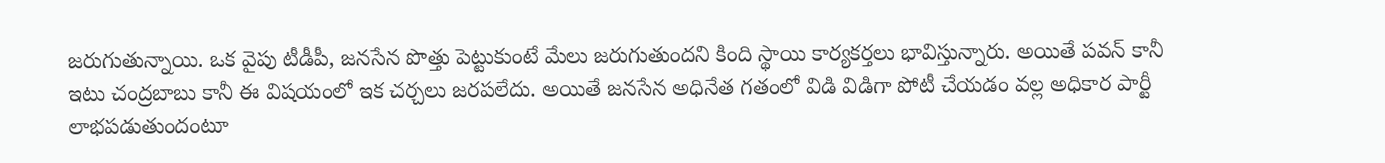జరుగుతున్నాయి. ఒక వైపు టీడీపీ, జనసేన పొత్తు పెట్టుకుంటే మేలు జరుగుతుందని కింది స్థాయి కార్యకర్తలు భావిస్తున్నారు. అయితే పవన్ కానీ ఇటు చంద్రబాబు కానీ ఈ విషయంలో ఇక చర్చలు జరపలేదు. అయితే జనసేన అధినేత గతంలో విడి విడిగా పోటీ చేయడం వల్ల అధికార పార్టీ లాభపడుతుందంటూ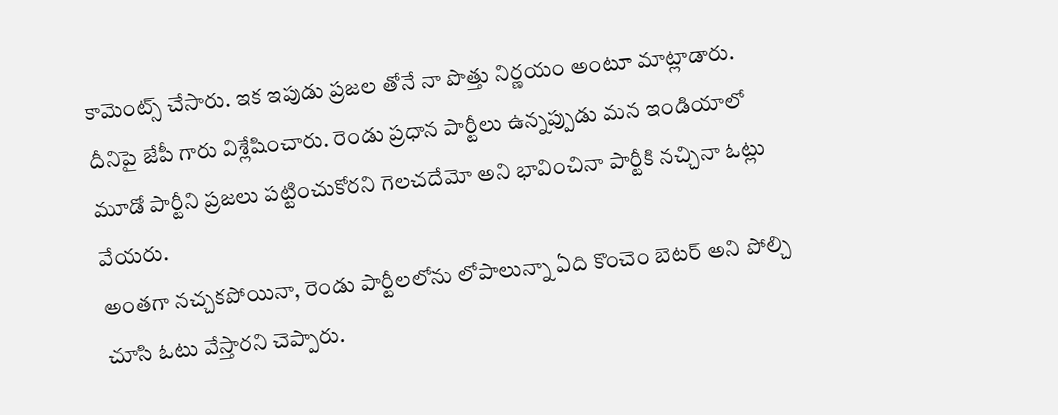కామెంట్స్ చేసారు. ఇక ఇపుడు ప్రజల తోనే నా పొత్తు నిర్ణయం అంటూ మాట్లాడారు. దీనిపై జేపీ గారు విశ్లేషించారు. రెండు ప్రధాన పార్టీలు ఉన్నప్పుడు మన ఇండియాలో మూడో పార్టీని ప్రజలు పట్టించుకోరని గెలచదేమో అని భావించినా పార్టీకి నచ్చినా ఓట్లు వేయరు.
అంతగా నచ్చకపోయినా, రెండు పార్టీలలోను లోపాలున్నా ఏది కొంచెం బెటర్ అని పోల్చి చూసి ఓటు వేస్తారని చెప్పారు.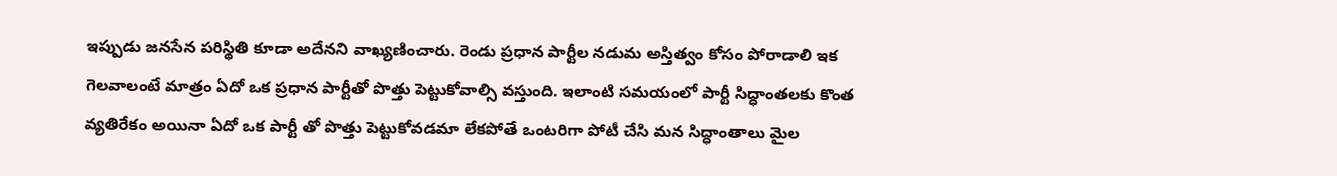ఇప్పుడు జనసేన పరిస్థితి కూడా అదేనని వాఖ్యణించారు. రెండు ప్రధాన పార్టీల నడుమ అస్తిత్వం కోసం పోరాడాలి ఇక గెలవాలంటే మాత్రం ఏదో ఒక ప్రధాన పార్టీతో పొత్తు పెట్టుకోవాల్సి వస్తుంది. ఇలాంటి సమయంలో పార్టీ సిద్ధాంతలకు కొంత వ్యతిరేకం అయినా ఏదో ఒక పార్టీ తో పొత్తు పెట్టుకోవడమా లేకపోతే ఒంటరిగా పోటీ చేసి మన సిద్ధాంతాలు మైల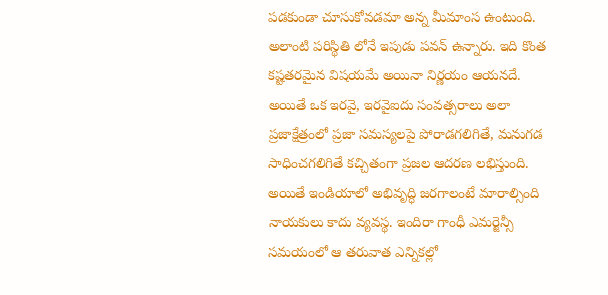పడకుండా చూసుకోవడమా అన్న మీమాంస ఉంటుంది. అలాంటి పరిస్థితి లోనే ఇపుడు పవన్ ఉన్నారు. ఇది కొంత కష్టతరమైన విషయమే అయినా నిర్ణయం ఆయనదే. అయితే ఒక ఇరవై, ఇరవైఐదు సంవత్సరాలు అలా ప్రజాక్షేత్రంలో ప్రజా సమస్యలపై పోరాడగలిగితే, మనుగడ సాధించగలిగితే కచ్చితంగా ప్రజల ఆదరణ లభిస్తుంది. అయితే ఇండియాలో అభివృద్ధి జరగాలంటే మారాల్సింది నాయకులు కాదు వ్యవస్థ. ఇందిరా గాంధీ ఎమర్జెన్సీ సమయంలో ఆ తరువాత ఎన్నికల్లో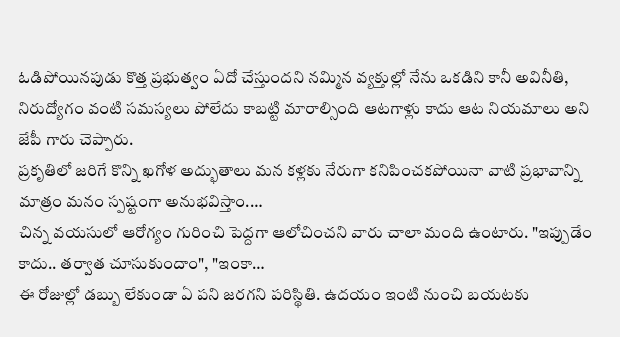ఓడిపోయినపుడు కొత్త ప్రభుత్వం ఏదో చేస్తుందని నమ్మిన వ్యక్తుల్లో నేను ఒకడిని కానీ అవినీతి, నిరుద్యోగం వంటి సమస్యలు పోలేదు కాబట్టి మారాల్సింది ఆటగాళ్లు కాదు ఆట నియమాలు అని జేపీ గారు చెప్పారు.
ప్రకృతిలో జరిగే కొన్ని ఖగోళ అద్భుతాలు మన కళ్లకు నేరుగా కనిపించకపోయినా వాటి ప్రభావాన్ని మాత్రం మనం స్పష్టంగా అనుభవిస్తాం.…
చిన్న వయసులో ఆరోగ్యం గురించి పెద్దగా ఆలోచించని వారు చాలా మంది ఉంటారు. "ఇప్పుడేం కాదు.. తర్వాత చూసుకుందాం", "ఇంకా…
ఈ రోజుల్లో డబ్బు లేకుండా ఏ పని జరగని పరిస్థితి. ఉదయం ఇంటి నుంచి బయటకు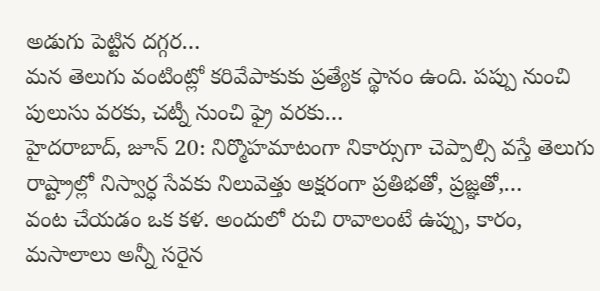అడుగు పెట్టిన దగ్గర…
మన తెలుగు వంటింట్లో కరివేపాకుకు ప్రత్యేక స్థానం ఉంది. పప్పు నుంచి పులుసు వరకు, చట్నీ నుంచి ఫ్రై వరకు…
హైదరాబాద్, జూన్ 20: నిర్మొహమాటంగా నికార్సుగా చెప్పాల్సి వస్తే తెలుగు రాష్ట్రాల్లో నిస్వార్ధ సేవకు నిలువెత్తు అక్షరంగా ప్రతిభతో, ప్రజ్ఞతో,…
వంట చేయడం ఒక కళ. అందులో రుచి రావాలంటే ఉప్పు, కారం, మసాలాలు అన్నీ సరైన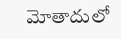మోతాదులో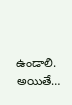ఉండాలి. అయితే…